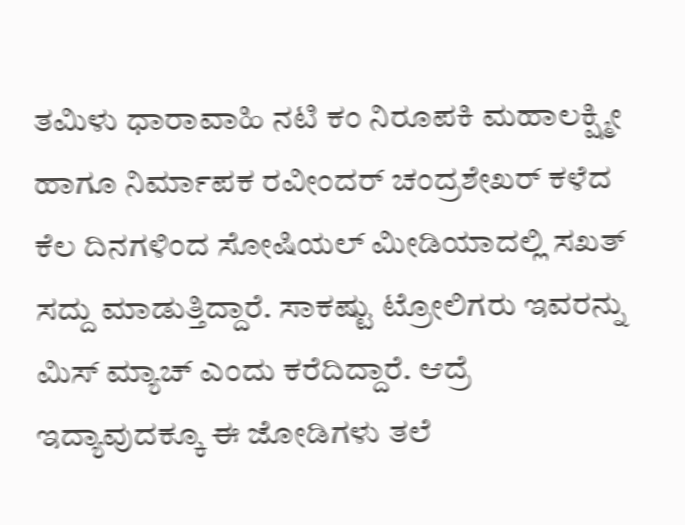ತಮಿಳು ಧಾರಾವಾಹಿ ನಟಿ ಕಂ ನಿರೂಪಕಿ ಮಹಾಲಕ್ಷ್ಮೀ ಹಾಗೂ ನಿರ್ಮಾಪಕ ರವೀಂದರ್ ಚಂದ್ರಶೇಖರ್ ಕಳೆದ ಕೆಲ ದಿನಗಳಿಂದ ಸೋಷಿಯಲ್ ಮೀಡಿಯಾದಲ್ಲಿ ಸಖತ್ ಸದ್ದು ಮಾಡುತ್ತಿದ್ದಾರೆ. ಸಾಕಷ್ಟು ಟ್ರೋಲಿಗರು ಇವರನ್ನು ಮಿಸ್ ಮ್ಯಾಚ್ ಎಂದು ಕರೆದಿದ್ದಾರೆ. ಆದ್ರೆ ಇದ್ಯಾವುದಕ್ಕೂ ಈ ಜೋಡಿಗಳು ತಲೆ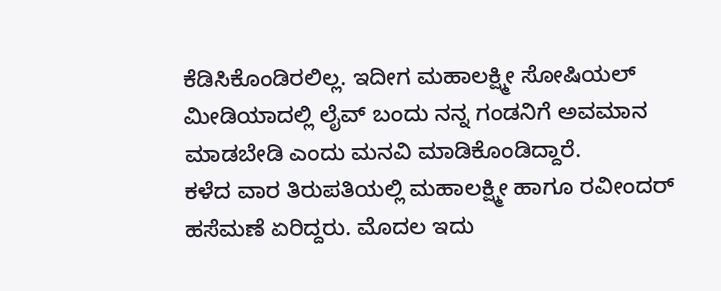ಕೆಡಿಸಿಕೊಂಡಿರಲಿಲ್ಲ. ಇದೀಗ ಮಹಾಲಕ್ಷ್ಮೀ ಸೋಷಿಯಲ್ ಮೀಡಿಯಾದಲ್ಲಿ ಲೈವ್ ಬಂದು ನನ್ನ ಗಂಡನಿಗೆ ಅವಮಾನ ಮಾಡಬೇಡಿ ಎಂದು ಮನವಿ ಮಾಡಿಕೊಂಡಿದ್ದಾರೆ.
ಕಳೆದ ವಾರ ತಿರುಪತಿಯಲ್ಲಿ ಮಹಾಲಕ್ಷ್ಮೀ ಹಾಗೂ ರವೀಂದರ್ ಹಸೆಮಣೆ ಏರಿದ್ದರು. ಮೊದಲ ಇದು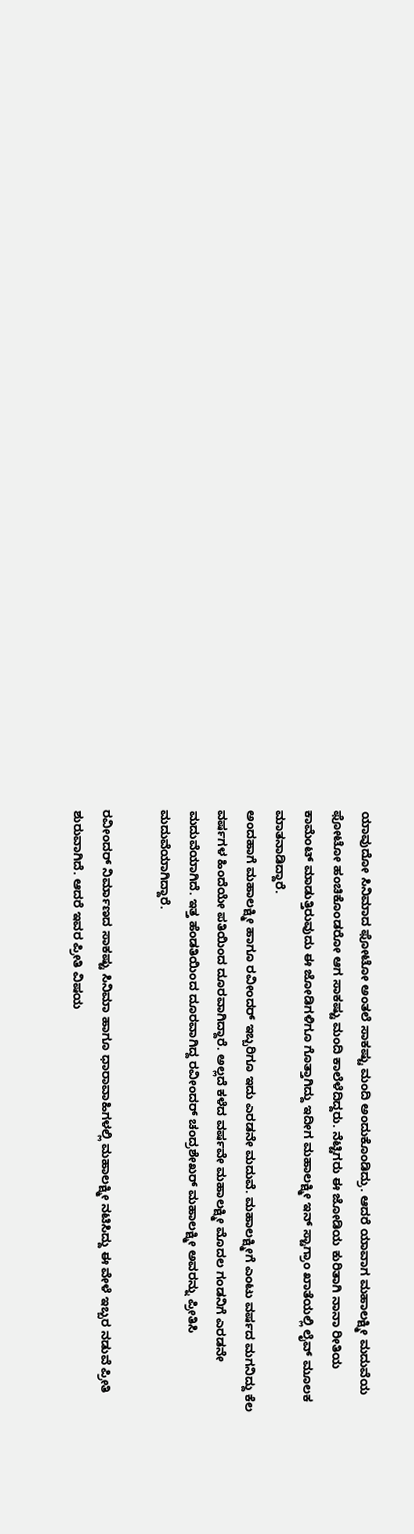ಯಾವುದೋ ಸಿನಿಮಾದ ಫೋಟೋ ಅಂತಲೆ ಸಾಕಷ್ಟು ಮಂದಿ ಅಂದುಕೊಂಡಿದ್ರು. ಆದರೆ ಯಾವಾಗ ಮಹಾಲಕ್ಷ್ಮೀ ಮದುವೆಯ ಫೋಟೋ ಹಂಚಿಕೊಂಡರೋ ಆಗ ಸಾಕಷ್ಟು ಮಂದಿ ಕಾಲೆಳೆದಿದ್ದರು. ನೆಟ್ಟಿಗರು ಈ ಜೋಡಿಯ ಕುರಿತಾಗಿ ನಾನಾ ರೀತಿಯ ಕಾಮೆಂಟ್ ಮಾಡುತ್ತಿರುವುದು ಈ ಜೋಡಿಗಳಿಗೂ ಗೊತ್ತಾಗಿದ್ದು ಇದೀಗ ಮಹಾಲಕ್ಷ್ಮೀ ಇನ್ ಸ್ಟಾಗ್ರಾಂ ಖಾತೆಯಲ್ಲಿ ಲೈವ್ ಮೂಲಕ ಮಾತನಾಡಿದ್ದಾರೆ.
ಅಂದಹಾಗೆ ಮಹಾಲಕ್ಷ್ಮೀ ಹಾಗೂ ರವೀಂದರ್ ಇಬ್ಬರಿಗೂ ಇದು ಎರಡನೇ ಮದುವೆ. ಮಹಾಲಕ್ಷ್ಮೀಗೆ ಎಂಟು ವರ್ಷದ ಮಗನಿದ್ದು ಕೆಲ ವರ್ಷಗಳ ಹಿಂದೆಯೇ ಪತಿಯಿಂದ ದೂರವಾಗಿದ್ದಾರೆ. ಅಲ್ಲದೆ ಕಳೆದ ವರ್ಷವೇ ಮಹಾಲಕ್ಷ್ಮೀ ಮೊದಲ ಗಂಡನಿಗೆ ಎರಡನೇ ಮದುವೆಯಾಗಿದೆ. ಇತ್ತ ಹೆಂಡತಿಯಿಂದ ದೂರವಾಗಿದ್ದ ರವೀಂದರ್ ಚಂದ್ರಶೇಖರ್ ಮಹಾಲಕ್ಷ್ಮೀ ಅವರನ್ನು ಪ್ರೀತಿಸಿ ಮದುವೆಯಾಗಿದ್ದಾರೆ.

ರವೀಂದರ್ ನಿರ್ಮಾಣದ ಸಾಕಷ್ಟು ಸಿನಿಮಾ ಹಾಗೂ ಧಾರಾವಾಹಿಗಳಲ್ಲಿ ಮಹಾಲಕ್ಷ್ಮೀ ನಟಿಸಿದ್ದು ಈ ವೇಳೆ ಇಬ್ಬರ ನಡುವೆ ಪ್ರೀತಿ ಶುರುವಾಗಿದೆ. ಆದರೆ ಇವರ ಪ್ರೀತಿ ವಿಷಯ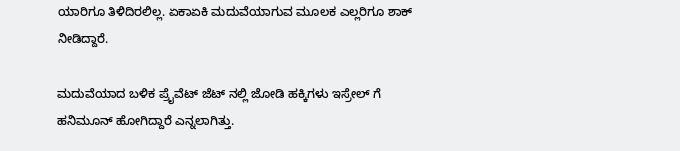ಯಾರಿಗೂ ತಿಳಿದಿರಲಿಲ್ಲ. ಏಕಾಏಕಿ ಮದುವೆಯಾಗುವ ಮೂಲಕ ಎಲ್ಲರಿಗೂ ಶಾಕ್ ನೀಡಿದ್ದಾರೆ.

ಮದುವೆಯಾದ ಬಳಿಕ ಪ್ರೈವೆಟ್ ಜೆಟ್ ನಲ್ಲಿ ಜೋಡಿ ಹಕ್ಕಿಗಳು ಇಸ್ರೇಲ್ ಗೆ ಹನಿಮೂನ್ ಹೋಗಿದ್ದಾರೆ ಎನ್ನಲಾಗಿತ್ತು.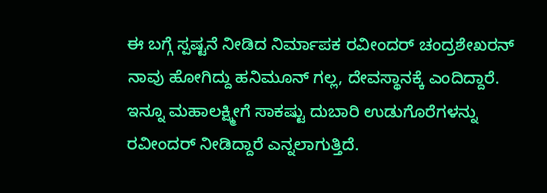ಈ ಬಗ್ಗೆ ಸ್ಪಷ್ಟನೆ ನೀಡಿದ ನಿರ್ಮಾಪಕ ರವೀಂದರ್ ಚಂದ್ರಶೇಖರನ್ ನಾವು ಹೋಗಿದ್ದು ಹನಿಮೂನ್ ಗಲ್ಲ, ದೇವಸ್ಥಾನಕ್ಕೆ ಎಂದಿದ್ದಾರೆ. ಇನ್ನೂ ಮಹಾಲಕ್ಷ್ಮೀಗೆ ಸಾಕಷ್ಟು ದುಬಾರಿ ಉಡುಗೊರೆಗಳನ್ನು ರವೀಂದರ್ ನೀಡಿದ್ದಾರೆ ಎನ್ನಲಾಗುತ್ತಿದೆ.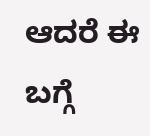ಆದರೆ ಈ ಬಗ್ಗೆ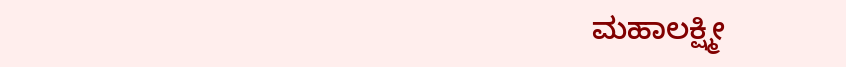ಮಹಾಲಕ್ಷ್ಮೀ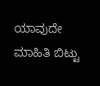ಯಾವುದೇ ಮಾಹಿತಿ ಬಿಟ್ಟು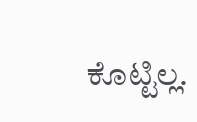ಕೊಟ್ಟಿಲ್ಲ.